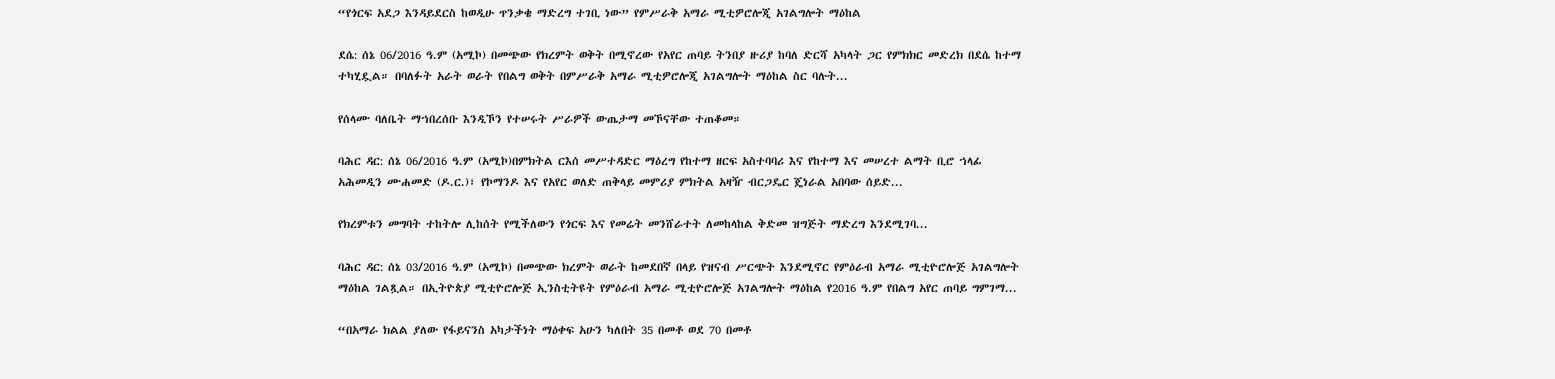“የጎርፍ አደጋ እንዳይደርስ ከወዲሁ ጥንቃቄ ማድረግ ተገቢ ነው” የምሥራቅ አማራ ሚቲዎሮሎጂ አገልግሎት ማዕከል

ደሴ: ሰኔ 06/2016 ዓ.ም (አሚኮ) በመጭው የክረምት ወቅት በሚኖረው የአየር ጠባይ ትንበያ ዙሪያ ከባለ ድርሻ አካላት ጋር የምክክር መድረክ በደሴ ከተማ ተካሂዷል። በባለፉት አራት ወራት የበልግ ወቅት በምሥራቅ አማራ ሚቲዎሮሎጂ አገልግሎት ማዕከል ስር ባሉት...

የሰላሙ ባለቤት ማኀበረሰቡ እንዲኾን የተሠሩት ሥራዎች ውጤታማ መኾናቸው ተጠቆመ።

ባሕር ዳር: ሰኔ 06/2016 ዓ.ም (አሚኮ)በምክትል ርእሰ መሥተዳድር ማዕረግ የከተማ ዘርፍ አስተባባሪ እና የከተማ እና መሠረተ ልማት ቢሮ ኀላፊ አሕመዲን ሙሐመድ (ዶ.ር.)፣ የኮማንዶ እና የአየር ወለድ ጠቅላይ መምሪያ ምክትል አዛዥ ብርጋዴር ጄነራል አበባው ሰይድ...

የክረምቱን መግባት ተከትሎ ሊከሰት የሚችለውን የጎርፍ እና የመሬት መንሸራተት ለመከላከል ቅድመ ዝግጅት ማድረግ እንደሚገባ...

ባሕር ዳር: ሰኔ 03/2016 ዓ.ም (አሚኮ) በመጭው ክረምት ወራት ከመደበኛ በላይ የዝናብ ሥርጭት እንደሚኖር የምዕራብ አማራ ሚቲዮሮሎጅ አገልግሎት ማዕከል ገልጿል። በኢትዮጵያ ሚቲዮሮሎጅ ኢንስቲትዩት የምዕራብ አማራ ሚቲዮሮሎጅ አገልግሎት ማዕከል የ2016 ዓ.ም የበልግ አየር ጠባይ ግምገማ...

“በአማራ ክልል ያለው የፋይናንስ አካታችነት ማዕቀፍ አሁን ካለበት 35 በመቶ ወደ 70 በመቶ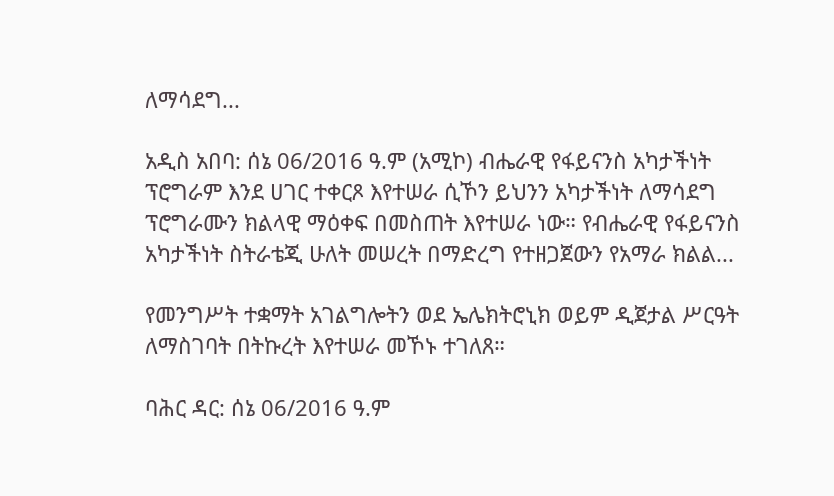ለማሳደግ...

አዲስ አበባ: ሰኔ 06/2016 ዓ.ም (አሚኮ) ብሔራዊ የፋይናንስ አካታችነት ፕሮግራም እንደ ሀገር ተቀርጾ እየተሠራ ሲኾን ይህንን አካታችነት ለማሳደግ ፕሮግራሙን ክልላዊ ማዕቀፍ በመስጠት እየተሠራ ነው። የብሔራዊ የፋይናንስ አካታችነት ስትራቴጂ ሁለት መሠረት በማድረግ የተዘጋጀውን የአማራ ክልል...

የመንግሥት ተቋማት አገልግሎትን ወደ ኤሌክትሮኒክ ወይም ዲጀታል ሥርዓት ለማስገባት በትኩረት እየተሠራ መኾኑ ተገለጸ።

ባሕር ዳር: ሰኔ 06/2016 ዓ.ም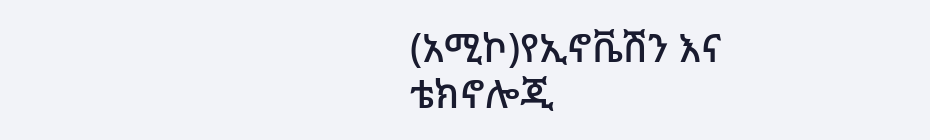(አሚኮ)የኢኖቬሽን እና ቴክኖሎጂ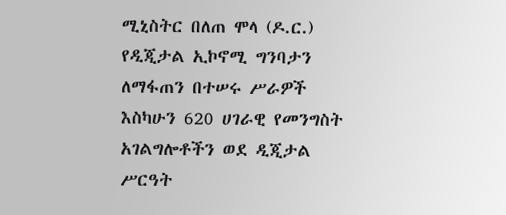ሚኒስትር በለጠ ሞላ (ዶ.ር.) የዲጂታል ኢኮኖሚ ግንባታን ለማፋጠን በተሠሩ ሥራዎች እስካሁን 620 ሀገራዊ የመንግስት አገልግሎቶችን ወደ ዲጂታል ሥርዓት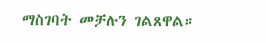ማስገባት መቻሉን ገልጸዋል።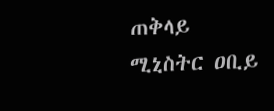ጠቅላይ ሚኒስትር ዐቢይ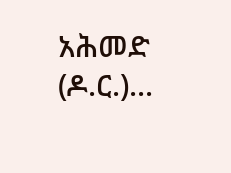አሕመድ (ዶ.ር.)...